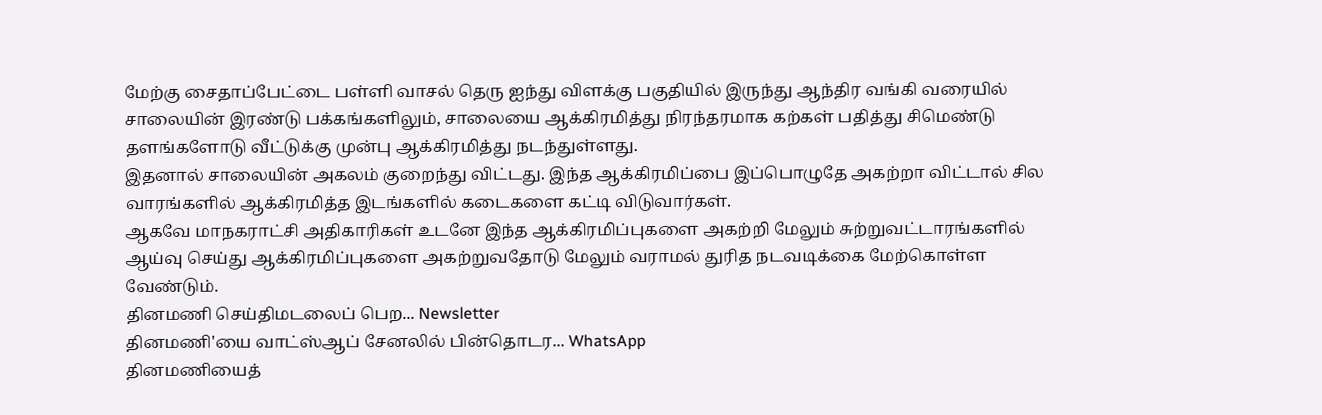மேற்கு சைதாப்பேட்டை பள்ளி வாசல் தெரு ஐந்து விளக்கு பகுதியில் இருந்து ஆந்திர வங்கி வரையில் சாலையின் இரண்டு பக்கங்களிலும், சாலையை ஆக்கிரமித்து நிரந்தரமாக கற்கள் பதித்து சிமெண்டு தளங்களோடு வீட்டுக்கு முன்பு ஆக்கிரமித்து நடந்துள்ளது.
இதனால் சாலையின் அகலம் குறைந்து விட்டது. இந்த ஆக்கிரமிப்பை இப்பொழுதே அகற்றா விட்டால் சில வாரங்களில் ஆக்கிரமித்த இடங்களில் கடைகளை கட்டி விடுவார்கள்.
ஆகவே மாநகராட்சி அதிகாரிகள் உடனே இந்த ஆக்கிரமிப்புகளை அகற்றி மேலும் சுற்றுவட்டாரங்களில் ஆய்வு செய்து ஆக்கிரமிப்புகளை அகற்றுவதோடு மேலும் வராமல் துரித நடவடிக்கை மேற்கொள்ள வேண்டும்.
தினமணி செய்திமடலைப் பெற... Newsletter
தினமணி'யை வாட்ஸ்ஆப் சேனலில் பின்தொடர... WhatsApp
தினமணியைத்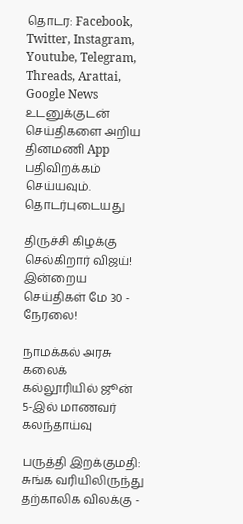தொடர: Facebook, Twitter, Instagram, Youtube, Telegram, Threads, Arattai, Google News
உடனுக்குடன் செய்திகளை அறிய தினமணி App பதிவிறக்கம் செய்யவும்.
தொடர்புடையது

திருச்சி கிழக்கு செல்கிறார் விஜய்! இன்றைய செய்திகள் மே 30 - நேரலை!

நாமக்கல் அரசு கலைக் கல்லூரியில் ஜூன் 5-இல் மாணவர் கலந்தாய்வு

பருத்தி இறக்குமதி: சுங்க வரியிலிருந்து தற்காலிக விலக்கு -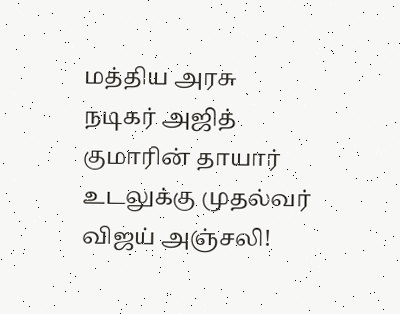மத்திய அரசு
நடிகர் அஜித் குமாரின் தாயார் உடலுக்கு முதல்வர் விஜய் அஞ்சலி!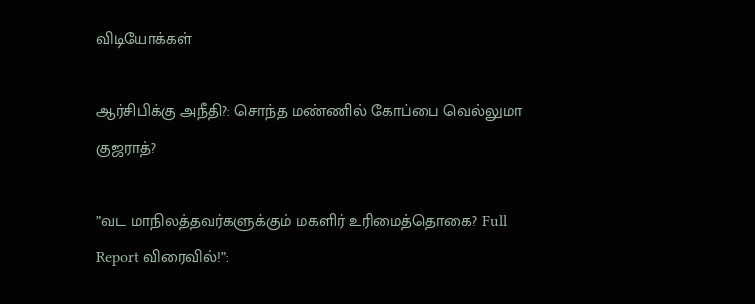விடியோக்கள்

ஆர்சிபிக்கு அநீதி?: சொந்த மண்ணில் கோப்பை வெல்லுமா குஜராத்?

”வட மாநிலத்தவர்களுக்கும் மகளிர் உரிமைத்தொகை? Full Report விரைவில்!”: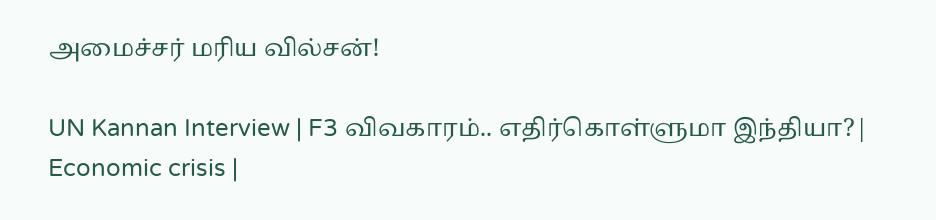அமைச்சர் மரிய வில்சன்!

UN Kannan Interview | F3 விவகாரம்.. எதிர்கொள்ளுமா இந்தியா?| Economic crisis |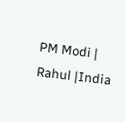PM Modi | Rahul |India